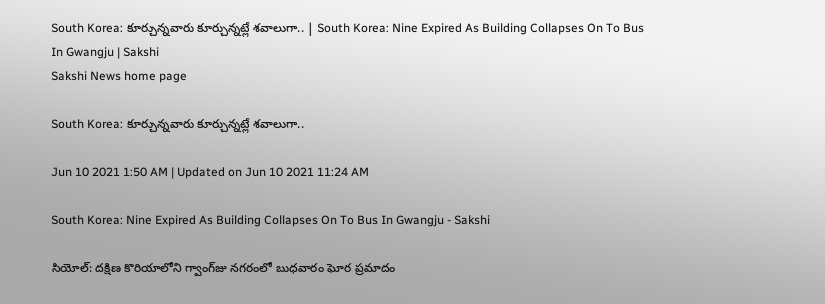South Korea: కూర్చున్నవారు కూర్చున్నట్లే శవాలుగా.. | South Korea: Nine Expired As Building Collapses On To Bus In Gwangju | Sakshi
Sakshi News home page

South Korea: కూర్చున్నవారు కూర్చున్నట్లే శవాలుగా..

Jun 10 2021 1:50 AM | Updated on Jun 10 2021 11:24 AM

South Korea: Nine Expired As Building Collapses On To Bus In Gwangju - Sakshi

సియోల్‌: దక్షిణ కొరియాలోని గ్వాంగ్‌జు నగరంలో బుధవారం ఘోర ప్రమాదం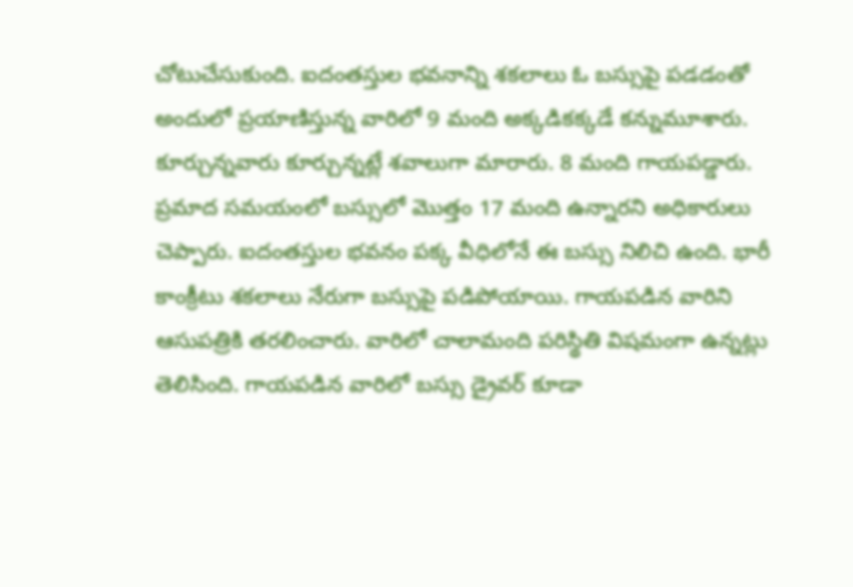చోటుచేసుకుంది. ఐదంతస్తుల భవనాన్ని శకలాలు ఓ బస్సుపై పడడంతో అందులో ప్రయాణిస్తున్న వారిలో 9 మంది అక్కడికక్కడే కన్నుమూశారు. కూర్చున్నవారు కూర్చున్నట్లే శవాలుగా మారారు. 8 మంది గాయపడ్డారు. ప్రమాద సమయంలో బస్సులో మొత్తం 17 మంది ఉన్నారని అధికారులు చెప్పారు. ఐదంతస్తుల భవనం పక్క వీధిలోనే ఈ బస్సు నిలిచి ఉంది. భారీ కాంక్రీటు శకలాలు నేరుగా బస్సుపై పడిపోయాయి. గాయపడిన వారిని ఆసుపత్రికి తరలించారు. వారిలో చాలామంది పరిస్థితి విషమంగా ఉన్నట్లు తెలిసింది. గాయపడిన వారిలో బస్సు డ్రైవర్‌ కూడా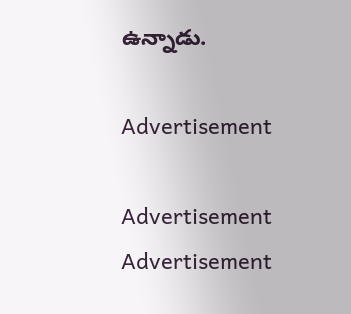ఉన్నాడు.

Advertisement

Advertisement
Advertisement